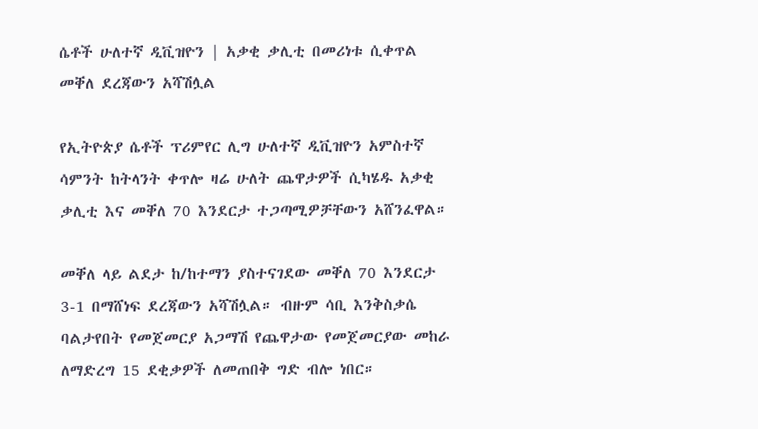ሴቶች ሁለተኛ ዲቪዝዮን | አቃቂ ቃሊቲ በመሪነቱ ሲቀጥል መቐለ ደረጃውን አሻሽሏል

የኢትዮጵያ ሴቶች ፕሪምየር ሊግ ሁለተኛ ዲቪዝዮን አምስተኛ ሳምንት ከትላንት ቀጥሎ ዛሬ ሁለት ጨዋታዎች ሲካሄዱ አቃቂ ቃሊቲ እና መቐለ 70 እንደርታ ተጋጣሚዎቻቸውን አሸንፈዋል።

መቐለ ላይ ልደታ ከ/ከተማን ያስተናገደው መቐለ 70 እንደርታ 3-1 በማሸነፍ ደረጃውን አሻሽሏል። ብዙም ሳቢ እንቅስቃሴ ባልታየበት የመጀመርያ አጋማሽ የጨዋታው የመጀመርያው መከራ ለማድረግ 15 ደቂቃዎች ለመጠበቅ ግድ ብሎ ነበር።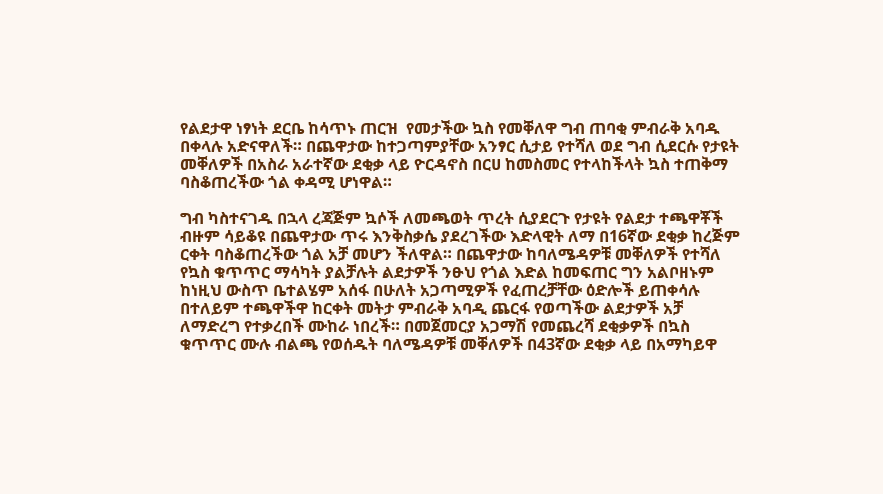የልደታዋ ነፃነት ደርቤ ከሳጥኑ ጠርዝ  የመታችው ኳስ የመቐለዋ ግብ ጠባቂ ምብራቅ አባዱ በቀላሉ አድናዋለች። በጨዋታው ከተጋጣምያቸው አንፃር ሲታይ የተሻለ ወደ ግብ ሲደርሱ የታዩት መቐለዎች በአስራ አራተኛው ደቂቃ ላይ ዮርዳኖስ በርሀ ከመስመር የተላከችላት ኳስ ተጠቅማ ባስቆጠረችው ጎል ቀዳሚ ሆነዋል።

ግብ ካስተናገዱ በኋላ ረጃጅም ኳሶች ለመጫወት ጥረት ሲያደርጉ የታዩት የልደታ ተጫዋቾች ብዙም ሳይቆዩ በጨዋታው ጥሩ እንቅስቃሴ ያደረገችው እድላዊት ለማ በ16ኛው ደቂቃ ከረጅም ርቀት ባስቆጠረችው ጎል አቻ መሆን ችለዋል። በጨዋታው ከባለሜዳዎቹ መቐለዎች የተሻለ የኳስ ቁጥጥር ማሳካት ያልቻሉት ልደታዎች ንፁህ የጎል እድል ከመፍጠር ግን አልቦዘኑም ከነዚህ ውስጥ ቤተልሄም አሰፋ በሁለት አጋጣሚዎች የፈጠረቻቸው ዕድሎች ይጠቀሳሉ በተለይም ተጫዋችዋ ከርቀት መትታ ምብራቅ አባዲ ጨርፋ የወጣችው ልደታዎች አቻ ለማድረግ የተቃረበች ሙከራ ነበረች። በመጀመርያ አጋማሽ የመጨረሻ ደቂቃዎች በኳስ ቁጥጥር ሙሉ ብልጫ የወሰዱት ባለሜዳዎቹ መቐለዎች በ43ኛው ደቂቃ ላይ በአማካይዋ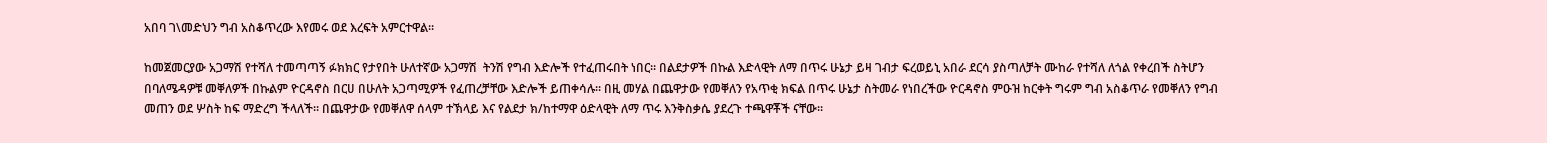አበባ ገ\መድህን ግብ አስቆጥረው እየመሩ ወደ እረፍት አምርተዋል።

ከመጀመርያው አጋማሽ የተሻለ ተመጣጣኝ ፉክክር የታየበት ሁለተኛው አጋማሽ  ትንሽ የግብ እድሎች የተፈጠሩበት ነበር። በልደታዎች በኩል እድላዊት ለማ በጥሩ ሁኔታ ይዛ ገብታ ፍረወይኒ አበራ ደርሳ ያስጣለቻት ሙከራ የተሻለ ለጎል የቀረበች ስትሆን በባለሜዳዎቹ መቐለዎች በኩልም ዮርዳኖስ በርሀ በሁለት አጋጣሚዎች የፈጠረቻቸው እድሎች ይጠቀሳሉ። በዚ መሃል በጨዋታው የመቐለን የአጥቂ ክፍል በጥሩ ሁኔታ ስትመራ የነበረችው ዮርዳኖስ ምዑዝ ከርቀት ግሩም ግብ አስቆጥራ የመቐለን የግብ መጠን ወደ ሦስት ከፍ ማድረግ ችላለች። በጨዋታው የመቐለዋ ሰላም ተኽላይ እና የልደታ ክ/ከተማዋ ዕድላዊት ለማ ጥሩ እንቅስቃሴ ያደረጉ ተጫዋቾች ናቸው።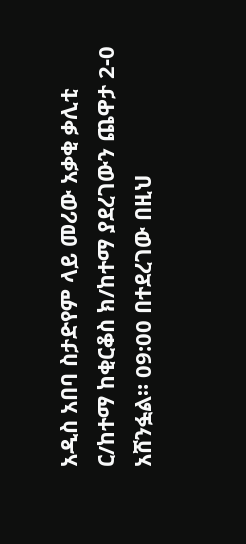አዲስ አበባ ስታድየም ላይ መሪው አቃቂ ቃሊቲ ር/ከተማ ከቂርቆስ ክ/ከተማ ያደረገውን ጨዋታ 2-0 አሸንፏል። 09:00 በተደረገው በዚህ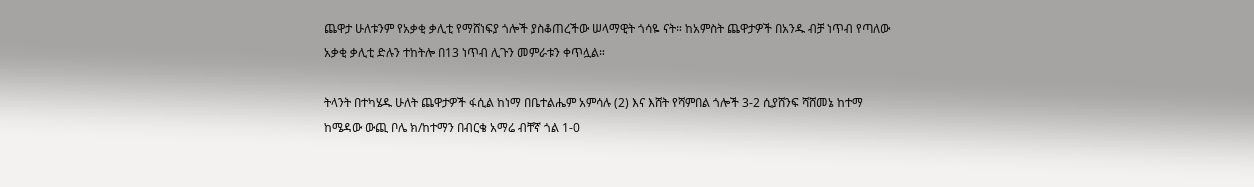ጨዋታ ሁለቱንም የአቃቂ ቃሊቲ የማሸነፍያ ጎሎች ያስቆጠረችው ሠላማዊት ጎሳዬ ናት። ከአምስት ጨዋታዎች በአንዱ ብቻ ነጥብ የጣለው አቃቂ ቃሊቲ ድሉን ተከትሎ በ13 ነጥብ ሊጉን መምራቱን ቀጥሏል።

ትላንት በተካሄዱ ሁለት ጨዋታዎች ፋሲል ከነማ በቤተልሔም አምሳሉ (2) እና እሸት የሻምበል ጎሎች 3-2 ሲያሸንፍ ሻሸመኔ ከተማ ከሜዳው ውጪ ቦሌ ክ/ከተማን በብርቄ አማሬ ብቸኛ ጎል 1-0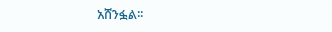አሸንፏል፡፡